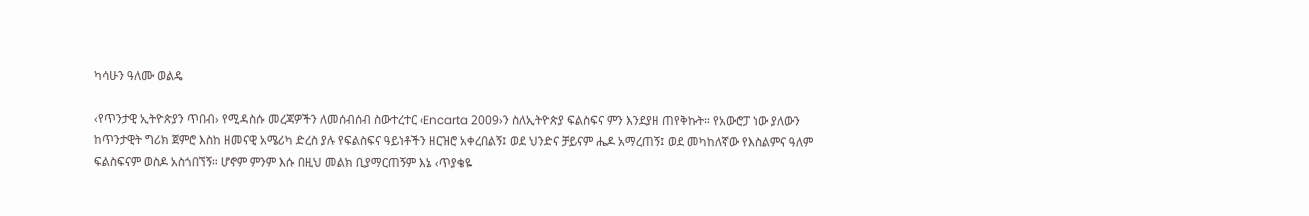ካሳሁን ዓለሙ ወልዴ

‹የጥንታዊ ኢትዮጵያን ጥበብ› የሚዳስሱ መረጃዎችን ለመሰብሰብ ስውተረተር ‹Encarta 2009›ን ስለኢትዮጵያ ፍልስፍና ምን እንደያዘ ጠየቅኩት። የአውሮፓ ነው ያለውን ከጥንታዊት ግሪክ ጀምሮ እስከ ዘመናዊ አሜሪካ ድረስ ያሉ የፍልስፍና ዓይነቶችን ዘርዝሮ አቀረበልኝ፤ ወደ ህንድና ቻይናም ሔዶ አማረጠኝ፤ ወደ መካከለኛው የእስልምና ዓለም ፍልስፍናም ወስዶ አስጎበኘኝ። ሆኖም ምንም እሱ በዚህ መልክ ቢያማርጠኝም እኔ ‹ጥያቄዬ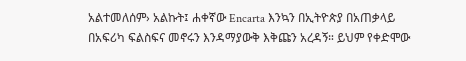አልተመለሰም› አልኩት፤ ሐቀኛው Encarta እንኳን በኢትዮጵያ በአጠቃላይ በአፍሪካ ፍልስፍና መኖሩን እንዳማያውቅ እቅጩን አረዳኝ። ይህም የቀድሞው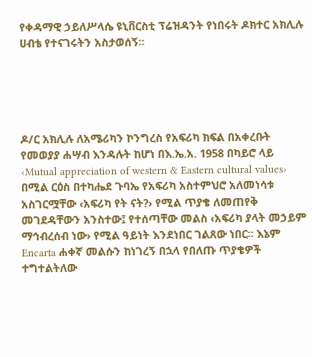የቀዳማዊ ኃይለሥላሴ ዩኒቨርስቲ ፕሬዝዳንት የነበሩት ዶክተር አክሊሉ ሀብቴ የተናገሩትን አስታወሰኝ።





ዶ/ር አክሊሉ ለአሜሪካን ኮንግረስ የአፍሪካ ክፍል በአቀረቡት የመወያያ ሐሣብ እንዳሉት ከሆነ በእ.ኤ.አ. 1958 በካይሮ ላይ ‹Mutual appreciation of western & Eastern cultural values› በሚል ርዕስ በተካሔደ ጉባኤ የአፍሪካ አስተምህሮ አለመነሳቱ አስገርሟቸው ‹አፍሪካ የት ናት?› የሚል ጥያቄ ለመጠየቅ መገደዳቸውን አንስተው፤ የተሰጣቸው መልስ ‹አፍሪካ ያላት መኃይም ማኅብረሰብ ነው› የሚል ዓይነት እንደነበር ገልጸው ነበር። እኔም Encarta ሐቀኛ መልሱን ከነገረኝ በኋላ የበለጡ ጥያቄዎች ተግተልትለው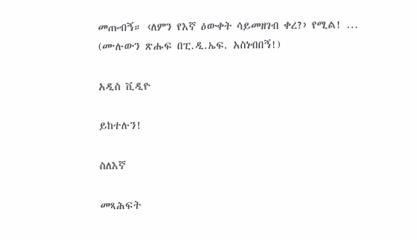መጡብኝ። ‹ለምን የእኛ ዕውቀት ሳይመዘገብ ቀረ?› የሚል! ... (ሙሉውን ጽሑፍ በፒ.ዲ.ኤፍ. አስነብበኝ!)

አዲስ ቪዲዮ

ይከተሉን!

ስለእኛ

መጻሕፍት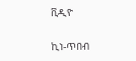ቪዲዮ

ኪነ-ጥበብ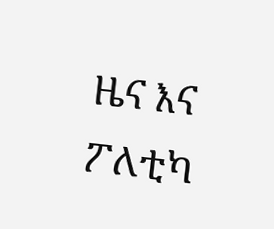ዜና እና ፖለቲካ